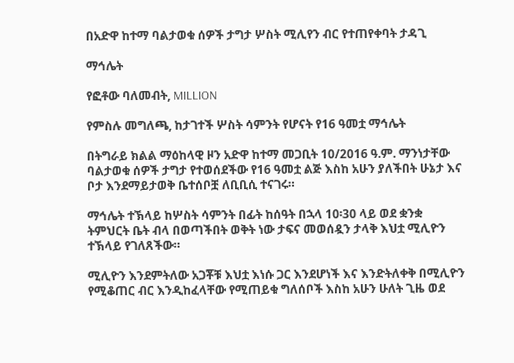በአድዋ ከተማ ባልታወቁ ሰዎች ታግታ ሦስት ሚሊየን ብር የተጠየቀባት ታዳጊ

ማኅሌት

የፎቶው ባለመብት, MILLION

የምስሉ መግለጫ, ከታገተች ሦስት ሳምንት የሆናት የ16 ዓመቷ ማኅሌት

በትግራይ ክልል ማዕከላዊ ዞን አድዋ ከተማ መጋቢት 10/2016 ዓ.ም. ማንነታቸው ባልታወቁ ሰዎች ታግታ የተወሰደችው የ16 ዓመቷ ልጅ እስከ አሁን ያለችበት ሁኔታ እና ቦታ እንደማይታወቅ ቤተሰቦቿ ለቢቢሲ ተናገሩ።

ማኅሌት ተኽላይ ከሦስት ሳምንት በፊት ከሰዓት በኋላ 10፡30 ላይ ወደ ቋንቋ ትምህርት ቤት ብላ በወጣችበት ወቅት ነው ታፍና መወሰዷን ታላቅ እህቷ ሚሊዮን ተኽላይ የገለጸችው።

ሚሊዮን እንደምትለው አጋቾቹ እህቷ እነሱ ጋር እንደሆነች እና እንድትለቀቅ በሚሊዮን የሚቆጠር ብር እንዲከፈላቸው የሚጠይቁ ግለሰቦች እስከ አሁን ሁለት ጊዜ ወደ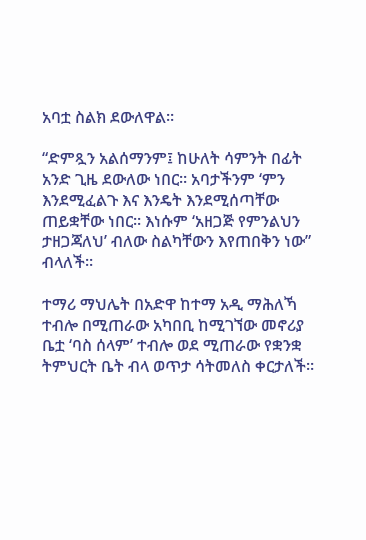አባቷ ስልክ ደውለዋል።

“ድምጿን አልሰማንም፤ ከሁለት ሳምንት በፊት አንድ ጊዜ ደውለው ነበር። አባታችንም ‘ምን እንደሚፈልጉ እና እንዴት እንደሚሰጣቸው ጠይቋቸው ነበር። እነሱም ‘አዘጋጅ የምንልህን ታዘጋጃለህ’ ብለው ስልካቸውን እየጠበቅን ነው” ብላለች።

ተማሪ ማህሌት በአድዋ ከተማ አዲ ማሕለኻ ተብሎ በሚጠራው አካበቢ ከሚገኘው መኖሪያ ቤቷ ‘ባስ ሰላም’ ተብሎ ወደ ሚጠራው የቋንቋ ትምህርት ቤት ብላ ወጥታ ሳትመለስ ቀርታለች።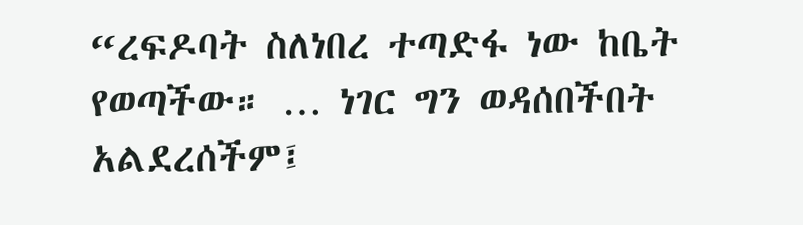“ረፍዶባት ስለነበረ ተጣድፋ ነው ከቤት የወጣችው። … ነገር ግን ወዳሰበችበት አልደረሰችም፤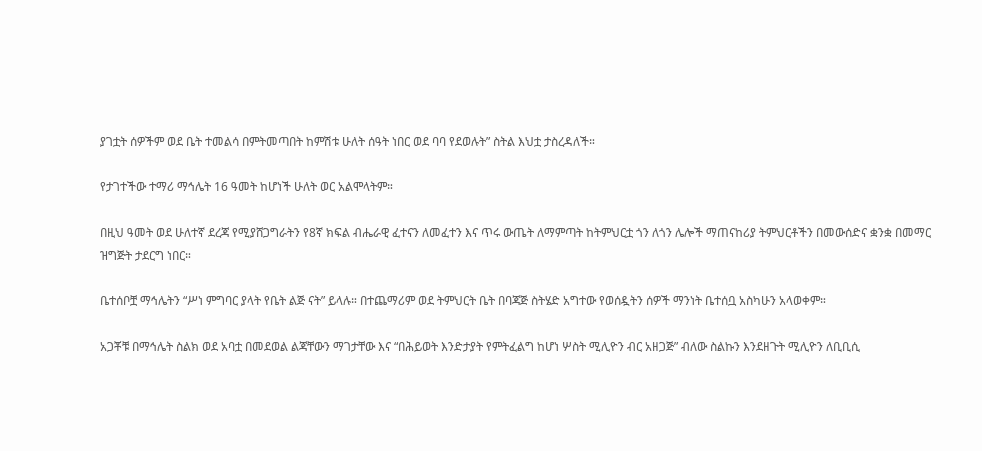ያገቷት ሰዎችም ወደ ቤት ተመልሳ በምትመጣበት ከምሽቱ ሁለት ሰዓት ነበር ወደ ባባ የደወሉት” ስትል እህቷ ታስረዳለች።

የታገተችው ተማሪ ማኅሌት 16 ዓመት ከሆነች ሁለት ወር አልሞላትም።

በዚህ ዓመት ወደ ሁለተኛ ደረጃ የሚያሸጋግራትን የ8ኛ ክፍል ብሔራዊ ፈተናን ለመፈተን እና ጥሩ ውጤት ለማምጣት ከትምህርቷ ጎን ለጎን ሌሎች ማጠናከሪያ ትምህርቶችን በመውሰድና ቋንቋ በመማር ዝግጅት ታደርግ ነበር።

ቤተሰቦቿ ማኅሌትን “ሥነ ምግባር ያላት የቤት ልጅ ናት” ይላሉ። በተጨማሪም ወደ ትምህርት ቤት በባጃጅ ስትሄድ አግተው የወሰዷትን ሰዎች ማንነት ቤተሰቧ አስካሁን አላወቀም።

አጋቾቹ በማኅሌት ስልክ ወደ አባቷ በመደወል ልጃቸውን ማገታቸው እና “በሕይወት እንድታያት የምትፈልግ ከሆነ ሦስት ሚሊዮን ብር አዘጋጅ” ብለው ስልኩን እንደዘጉት ሚሊዮን ለቢቢሲ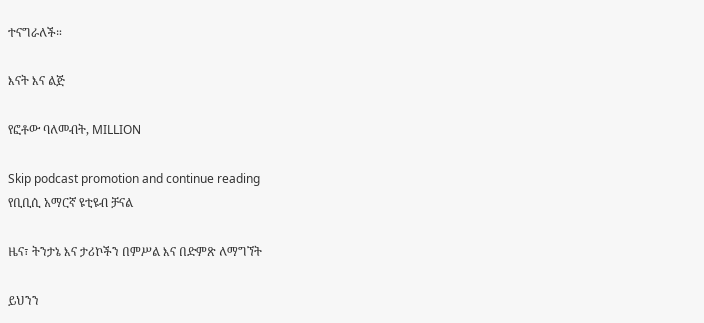ተናግራለች።

እናት እና ልጅ

የፎቶው ባለመብት, MILLION

Skip podcast promotion and continue reading
የቢቢሲ አማርኛ ዩቲዩብ ቻናል

ዜና፣ ትንታኔ እና ታሪኮችን በምሥል እና በድምጽ ለማግኘት

ይህንን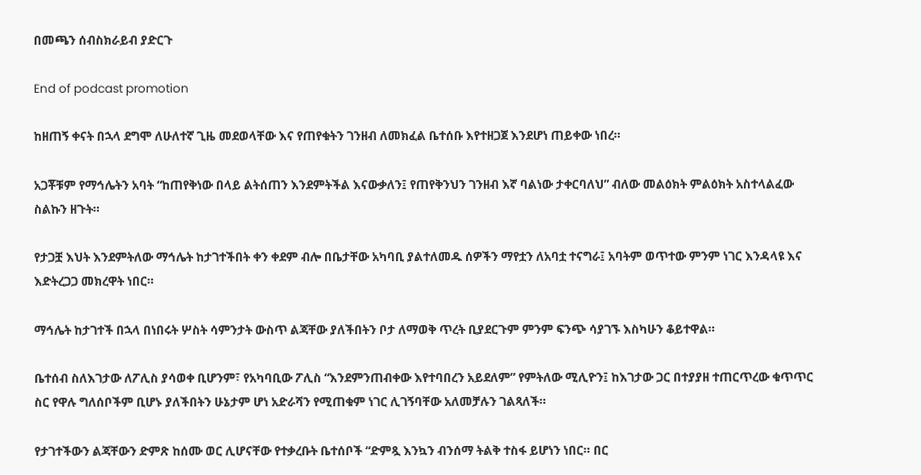በመጫን ሰብስክራይብ ያድርጉ

End of podcast promotion

ከዘጠኝ ቀናት በኋላ ደግሞ ለሁለተኛ ጊዜ መደወላቸው እና የጠየቁትን ገንዘብ ለመክፈል ቤተሰቡ እየተዘጋጀ እንደሆነ ጠይቀው ነበረ።

አጋቾቹም የማኅሌትን አባት “ከጠየቅነው በላይ ልትሰጠን እንደምትችል እናውቃለን፤ የጠየቅንህን ገንዘብ እኛ ባልነው ታቀርባለህ” ብለው መልዕክት ምልዕክት አስተላልፈው ስልኩን ዘጉት።

የታጋቿ እህት እንደምትለው ማኅሌት ከታገተችበት ቀን ቀደም ብሎ በቤታቸው አካባቢ ያልተለመዱ ሰዎችን ማየቷን ለአባቷ ተናግራ፤ አባትም ወጥተው ምንም ነገር እንዳላዩ እና እድትረጋጋ መክረዋት ነበር።

ማኅሌት ከታገተች በኋላ በነበሩት ሦስት ሳምንታት ውስጥ ልጃቸው ያለችበትን ቦታ ለማወቅ ጥረት ቢያደርጉም ምንም ፍንጭ ሳያገኙ እስካሁን ቆይተዋል።

ቤተሰብ ስለእገታው ለፖሊስ ያሳወቀ ቢሆንም፣ የአካባቢው ፖሊስ “እንደምንጠብቀው እየተባበረን አይደለም” የምትለው ሚሊዮን፤ ከእገታው ጋር በተያያዘ ተጠርጥረው ቁጥጥር ስር የዋሉ ግለሰቦችም ቢሆኑ ያለችበትን ሁኔታም ሆነ አድራሻን የሚጠቁም ነገር ሊገኝባቸው አለመቻሉን ገልጻለች።

የታገተችውን ልጃቸውን ድምጽ ከሰሙ ወር ሊሆናቸው የተቃረቡት ቤተሰቦች “ድምጿ እንኳን ብንሰማ ትልቅ ተስፋ ይሆነን ነበር። በር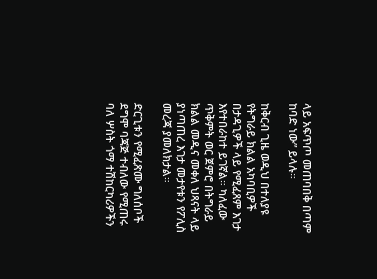ላይ አፍጥጦ መጠባበቅ በጣም ከባድ ነው” ይላሉ።

ከቅርብ ጊዜ ወዲህ በተለያዩ የትግራይ ክልል አካባቢዎች በታዳጊዎች ላይ የሚፈጸም እገታ እየተበራከተ ይገኛል። ካለፈው ጥቅምት ወር ጀምሮ በትግራይ ክልል መዲና መቀለ ህጻናት ላይ ያነጣጠረ እገታ መታየቱን የፖሊስ መረጃ ያመለክታል።

ድርጊቱን የሚፈጽሙ ግለሰቦች ደግሞ ባጃጅ ተብለው የሚጠሩ ባለ ሦስት ጎማ ተሽከርካሪዎችን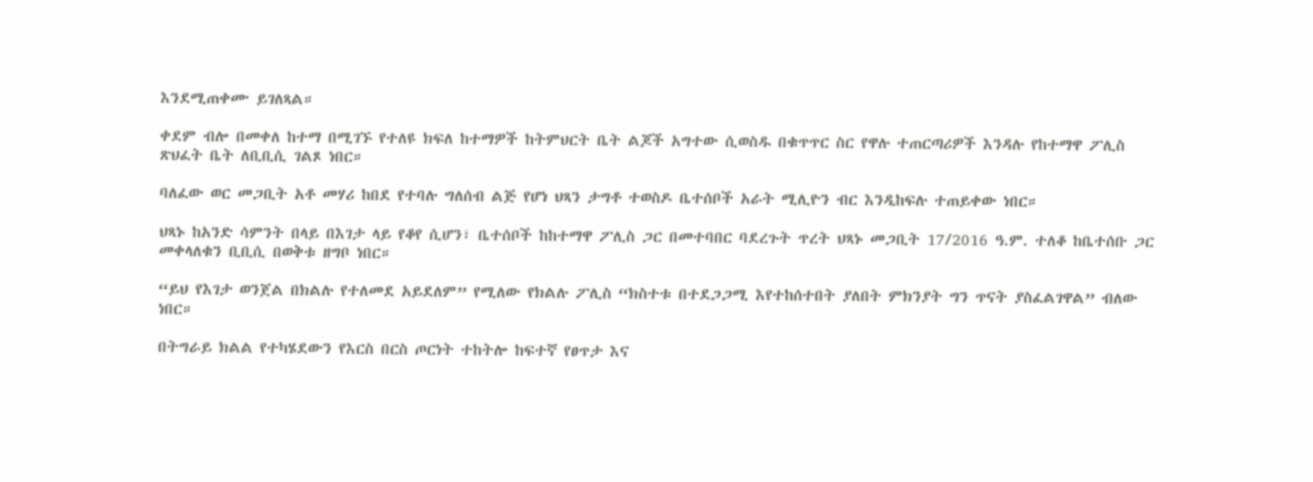እንደሚጠቀሙ ይገለጻል።

ቀደም ብሎ በመቀለ ከተማ በሚገኙ የተለዩ ክፍለ ከተማዎች ከትምህርት ቤት ልጆች አግተው ሲወስዱ በቁጥጥር ስር የዋሉ ተጠርጣሪዎች እንዳሉ የከተማዋ ፖሊስ ጽህፈት ቤት ለቢቢሲ ገልጾ ነበር።

ባለፈው ወር መጋቢት አቶ መሃሪ ከበደ የተባሉ ግለሰብ ልጅ የሆነ ህጻን ታግቶ ተወስዶ ቤተሰቦች አራት ሚሊዮን ብር እንዲከፍሉ ተጠይቀው ነበር።

ህጻኑ ከአንድ ሳምንት በላይ በእገታ ላይ የቆየ ሲሆን፣ ቤተሰቦች ከከተማዋ ፖሊስ ጋር በመተባበር ባደረጉት ጥረት ህጻኑ መጋቢት 17/2016 ዓ.ም. ተለቆ ከቤተሰቡ ጋር መቀላለቁን ቢቢሲ በወቅቱ ዘግቦ ነበር።

“ይህ የእገታ ወንጀል በክልሉ የተለመደ አይደለም” የሚለው የክልሉ ፖሊስ “ክስተቱ በተደጋጋሚ እየተከሰተበት ያለበት ምክንያት ግን ጥናት ያስፈልገዋል” ብለው ነበር።

በትግራይ ክልል የተካሄደውን የእርስ በርስ ጦርነት ተከትሎ ከፍተኛ የፀጥታ እና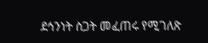ደኅንነት ስጋት መፈጠሩ የሚገለጽ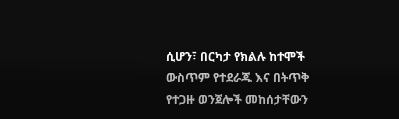ሲሆን፣ በርካታ የክልሉ ከተሞች ውስጥም የተደራጁ እና በትጥቅ የተጋዙ ወንጀሎች መከሰታቸውን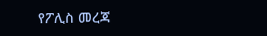የፖሊስ መረጃ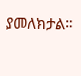ያመለክታል።